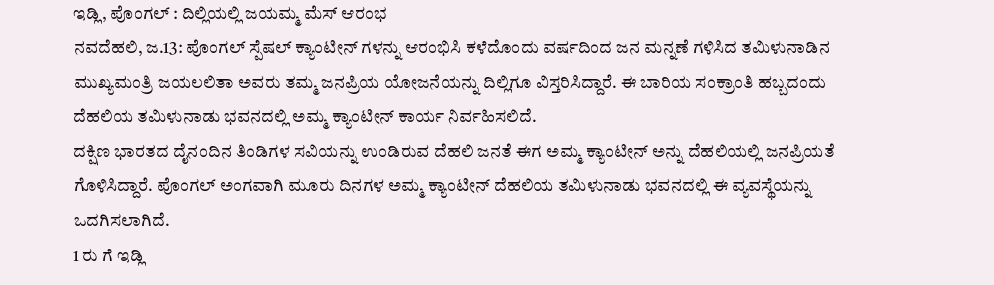ಇಡ್ಲಿ, ಪೊಂಗಲ್ : ದಿಲ್ಲಿಯಲ್ಲಿ ಜಯಮ್ಮ ಮೆಸ್ ಆರಂಭ
ನವದೆಹಲಿ, ಜ.13: ಪೊಂಗಲ್ ಸ್ಪೆಷಲ್ ಕ್ಯಾಂಟೀನ್ ಗಳನ್ನು ಆರಂಭಿಸಿ ಕಳೆದೊಂದು ವರ್ಷದಿಂದ ಜನ ಮನ್ನಣೆ ಗಳಿಸಿದ ತಮಿಳುನಾಡಿನ ಮುಖ್ಯಮಂತ್ರಿ ಜಯಲಲಿತಾ ಅವರು ತಮ್ಮ ಜನಪ್ರಿಯ ಯೋಜನೆಯನ್ನು ದಿಲ್ಲಿಗೂ ವಿಸ್ತರಿಸಿದ್ದಾರೆ. ಈ ಬಾರಿಯ ಸಂಕ್ರಾಂತಿ ಹಬ್ಬದಂದು ದೆಹಲಿಯ ತಮಿಳುನಾಡು ಭವನದಲ್ಲಿ ಅಮ್ಮ ಕ್ಯಾಂಟೀನ್ ಕಾರ್ಯ ನಿರ್ವಹಿಸಲಿದೆ.
ದಕ್ಷಿಣ ಭಾರತದ ದೈನಂದಿನ ತಿಂಡಿಗಳ ಸವಿಯನ್ನು ಉಂಡಿರುವ ದೆಹಲಿ ಜನತೆ ಈಗ ಅಮ್ಮ ಕ್ಯಾಂಟೀನ್ ಅನ್ನು ದೆಹಲಿಯಲ್ಲಿ ಜನಪ್ರಿಯತೆ ಗೊಳಿಸಿದ್ದಾರೆ. ಪೊಂಗಲ್ ಅಂಗವಾಗಿ ಮೂರು ದಿನಗಳ ಅಮ್ಮ ಕ್ಯಾಂಟೀನ್ ದೆಹಲಿಯ ತಮಿಳುನಾಡು ಭವನದಲ್ಲಿ ಈ ವ್ಯವಸ್ಥೆಯನ್ನು ಒದಗಿಸಲಾಗಿದೆ.
1 ರು ಗೆ ಇಡ್ಲಿ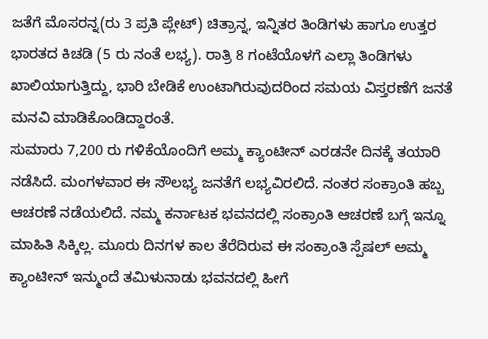ಜತೆಗೆ ಮೊಸರನ್ನ(ರು 3 ಪ್ರತಿ ಪ್ಲೇಟ್) ಚಿತ್ರಾನ್ನ, ಇನ್ನಿತರ ತಿಂಡಿಗಳು ಹಾಗೂ ಉತ್ತರ ಭಾರತದ ಕಿಚಡಿ (5 ರು ನಂತೆ ಲಭ್ಯ). ರಾತ್ರಿ 8 ಗಂಟೆಯೊಳಗೆ ಎಲ್ಲಾ ತಿಂಡಿಗಳು ಖಾಲಿಯಾಗುತ್ತಿದ್ದು, ಭಾರಿ ಬೇಡಿಕೆ ಉಂಟಾಗಿರುವುದರಿಂದ ಸಮಯ ವಿಸ್ತರಣೆಗೆ ಜನತೆ ಮನವಿ ಮಾಡಿಕೊಂಡಿದ್ದಾರಂತೆ.
ಸುಮಾರು 7,200 ರು ಗಳಿಕೆಯೊಂದಿಗೆ ಅಮ್ಮ ಕ್ಯಾಂಟೀನ್ ಎರಡನೇ ದಿನಕ್ಕೆ ತಯಾರಿ ನಡೆಸಿದೆ. ಮಂಗಳವಾರ ಈ ಸೌಲಭ್ಯ ಜನತೆಗೆ ಲಭ್ಯವಿರಲಿದೆ. ನಂತರ ಸಂಕ್ರಾಂತಿ ಹಬ್ಬ ಆಚರಣೆ ನಡೆಯಲಿದೆ. ನಮ್ಮ ಕರ್ನಾಟಕ ಭವನದಲ್ಲಿ ಸಂಕ್ರಾಂತಿ ಆಚರಣೆ ಬಗ್ಗೆ ಇನ್ನೂ ಮಾಹಿತಿ ಸಿಕ್ಕಿಲ್ಲ. ಮೂರು ದಿನಗಳ ಕಾಲ ತೆರೆದಿರುವ ಈ ಸಂಕ್ರಾಂತಿ ಸ್ಪೆಷಲ್ ಅಮ್ಮ ಕ್ಯಾಂಟೀನ್ ಇನ್ಮುಂದೆ ತಮಿಳುನಾಡು ಭವನದಲ್ಲಿ ಹೀಗೆ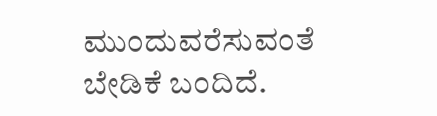ಮುಂದುವರೆಸುವಂತೆ ಬೇಡಿಕೆ ಬಂದಿದೆ.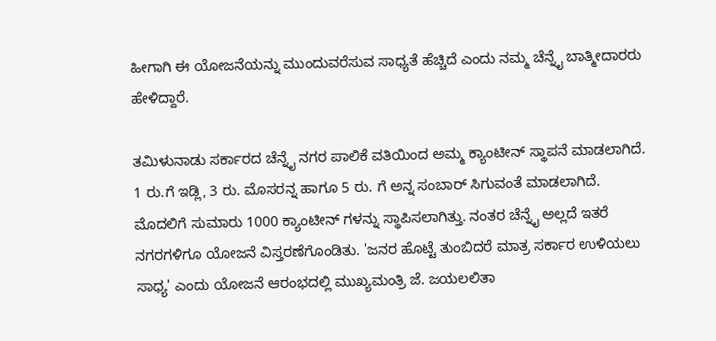ಹೀಗಾಗಿ ಈ ಯೋಜನೆಯನ್ನು ಮುಂದುವರೆಸುವ ಸಾಧ್ಯತೆ ಹೆಚ್ಚಿದೆ ಎಂದು ನಮ್ಮ ಚೆನ್ನೈ ಬಾತ್ಮೀದಾರರು ಹೇಳಿದ್ದಾರೆ.

ತಮಿಳುನಾಡು ಸರ್ಕಾರದ ಚೆನ್ನೈ ನಗರ ಪಾಲಿಕೆ ವತಿಯಿಂದ ಅಮ್ಮ ಕ್ಯಾಂಟೀನ್ ಸ್ಥಾಪನೆ ಮಾಡಲಾಗಿದೆ. 1 ರು.ಗೆ ಇಡ್ಲಿ, 3 ರು. ಮೊಸರನ್ನ ಹಾಗೂ 5 ರು. ಗೆ ಅನ್ನ ಸಂಬಾರ್ ಸಿಗುವಂತೆ ಮಾಡಲಾಗಿದೆ. ಮೊದಲಿಗೆ ಸುಮಾರು 1000 ಕ್ಯಾಂಟೀನ್ ಗಳನ್ನು ಸ್ಥಾಪಿಸಲಾಗಿತ್ತು. ನಂತರ ಚೆನ್ನೈ ಅಲ್ಲದೆ ಇತರೆ ನಗರಗಳಿಗೂ ಯೋಜನೆ ವಿಸ್ತರಣೆಗೊಂಡಿತು. 'ಜನರ ಹೊಟ್ಟೆ ತುಂಬಿದರೆ ಮಾತ್ರ ಸರ್ಕಾರ ಉಳಿಯಲು ಸಾಧ್ಯ' ಎಂದು ಯೋಜನೆ ಆರಂಭದಲ್ಲಿ ಮುಖ್ಯಮಂತ್ರಿ ಜೆ. ಜಯಲಲಿತಾ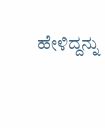ಹೇಳಿದ್ದನ್ನು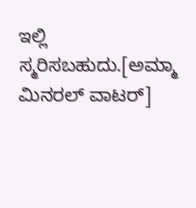ಇಲ್ಲಿ ಸ್ಮರಿಸಬಹುದು.[ಅಮ್ಮಾ ಮಿನರಲ್ ವಾಟರ್]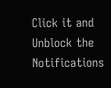Click it and Unblock the Notifications